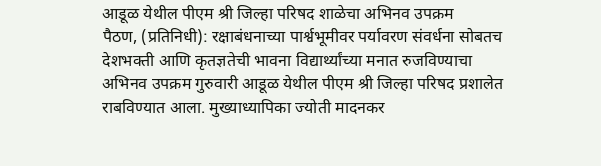आडूळ येथील पीएम श्री जिल्हा परिषद शाळेचा अभिनव उपक्रम
पैठण, (प्रतिनिधी): रक्षाबंधनाच्या पार्श्वभूमीवर पर्यावरण संवर्धना सोबतच देशभक्ती आणि कृतज्ञतेची भावना विद्यार्थ्यांच्या मनात रुजविण्याचा अभिनव उपक्रम गुरुवारी आडूळ येथील पीएम श्री जिल्हा परिषद प्रशालेत राबविण्यात आला. मुख्याध्यापिका ज्योती मादनकर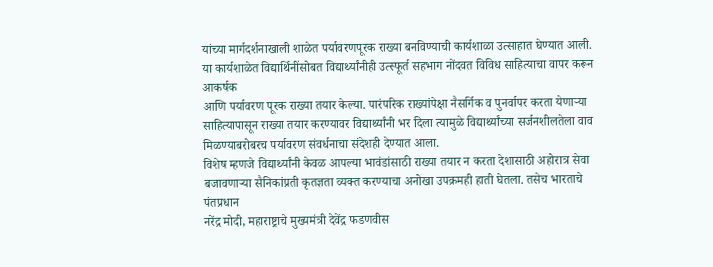यांच्या मार्गदर्शनाखाली शाळेत पर्यावरणपूरक राख्या बनविण्याची कार्यशाळा उत्साहात घेण्यात आली.
या कार्यशाळेत विद्यार्थिनींसोबत विद्यार्थ्यांनीही उत्स्फूर्त सहभाग नोंदवत विविध साहित्याचा वापर करून आकर्षक
आणि पर्यावरण पूरक राख्या तयार केल्या. पारंपरिक राख्यांपेक्षा नैसर्गिक व पुनर्वापर करता येणाऱ्या साहित्यापासून राख्या तयार करण्यावर विद्यार्थ्यांनी भर दिला त्यामुळे विद्यार्थ्यांच्या सर्जनशीलतेला वाव मिळण्याबरोबरच पर्यावरण संवर्धनाचा संदेशही देण्यात आला.
विशेष म्हणजे विद्यार्थ्यांनी केवळ आपल्या भावंडांसाठी राख्या तयार न करता देशासाठी अहोरात्र सेवा बजावणाऱ्या सैनिकांप्रती कृतज्ञता व्यक्त करण्याचा अनोखा उपक्रमही हाती घेतला. तसेच भारताचे पंतप्रधान
नरेंद्र मोदी, महाराष्ट्राचे मुख्यमंत्री देवेंद्र फडणवीस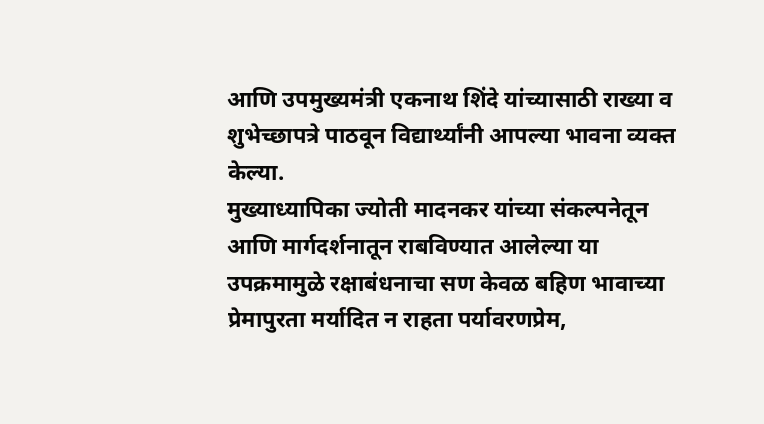आणि उपमुख्यमंत्री एकनाथ शिंदे यांच्यासाठी राख्या व शुभेच्छापत्रे पाठवून विद्यार्थ्यांनी आपल्या भावना व्यक्त केल्या.
मुख्याध्यापिका ज्योती मादनकर यांच्या संकल्पनेतून आणि मार्गदर्शनातून राबविण्यात आलेल्या या उपक्रमामुळे रक्षाबंधनाचा सण केवळ बहिण भावाच्या प्रेमापुरता मर्यादित न राहता पर्यावरणप्रेम,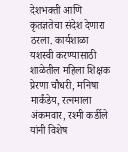देशभक्ती आणि कृतज्ञतेचा संदेश देणारा ठरला. कार्यशाळा यशस्वी करण्यासाठी शाळेतील महिला शिक्षक प्रेरणा चौधरी, मनिषा मार्कंडेय, रत्नमाला अंकमवार, रश्मी कर्डीले यांनी विशेष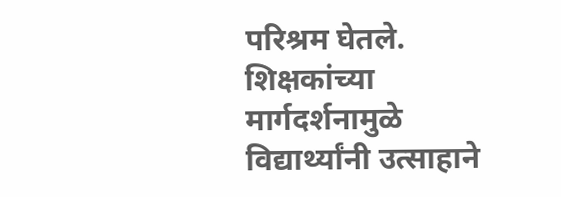परिश्रम घेतले.
शिक्षकांच्या मार्गदर्शनामुळे विद्यार्थ्यांनी उत्साहाने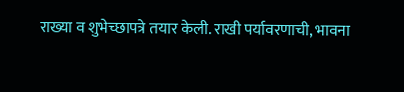राख्या व शुभेच्छापत्रे तयार केली. राखी पर्यावरणाची, भावना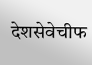देशसेवेचीफ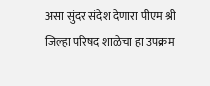असा सुंदर संदेश देणारा पीएम श्री जिल्हा परिषद शाळेचा हा उपक्रम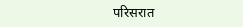परिसरात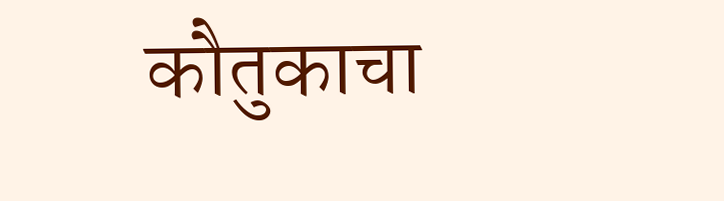कौतुकाचा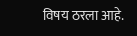विषय ठरला आहे.